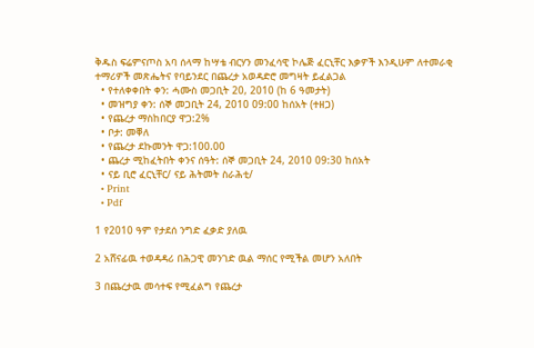ቅዱስ ፍሬምናጦስ አባ ሰላማ ከሣቴ ብርሃን መንፈሳዊ ኮሌጅ ፈርኒቸር እቃዎች እንዲሁም ለተመራቂ ተማሪዎች መጽሔትና የባይንደር በጨረታ አወዳድሮ መግዛት ይፈልጋል
  • የተለቀቀበት ቀን: ሓሙስ መጋቢት 20, 2010 (ከ 6 ዓመታት)
  • መዝግያ ቀን: ሰኞ መጋቢት 24, 2010 09:00 ከሰአት (ተዘጋ)
  • የጨረታ ማስከበርያ ዋጋ:2%
  • ቦታ: መቐለ
  • የጨረታ ደኩመንት ዋጋ:100.00
  • ጨረታ ሚከፈትበት ቀንና ሰዓት: ሰኞ መጋቢት 24, 2010 09:30 ከሰአት
  • ናይ ቢሮ ፈርኒቸር/ ናይ ሕትመት ስራሕቲ/
  • Print
  • Pdf

1 የ2010 ዓም የታደሰ ንግድ ፈቃድ ያለዉ

2 አሸናፊዉ ተወዳዳሪ በሕጋዊ መንገድ ዉል ማሰር የሚችል መሆን አለበት

3 በጨረታዉ መሳተፍ የሚፈልግ የጨረታ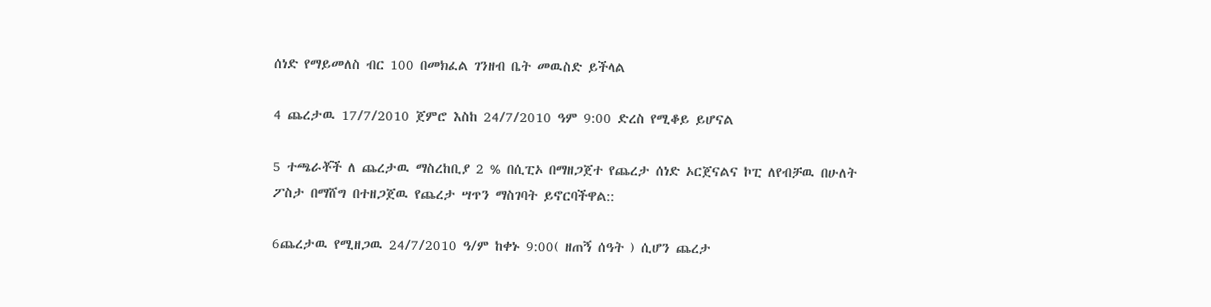ሰነድ የማይመለስ ብር 100 በመክፈል ገንዘብ ቤት መዉስድ ይችላል

4 ጨረታዉ 17/7/2010 ጀምሮ እስከ 24/7/2010 ዓም 9:00 ድረስ የሚቆይ ይሆናል

5 ተጫራቾች ለ ጨረታዉ ማስረከቢያ 2 % በሲፒኦ በማዘጋጀተ የጨረታ ሰነድ ኦርጀናልና ኮፒ ለየብቻዉ በሁለት ፖስታ በማሸግ በተዘጋጀዉ የጨረታ ሣጥን ማስገባት ይኖርባችዋል::

6ጨረታዉ የሚዘጋዉ 24/7/2010 ዓ/ም ከቀኑ 9:00( ዘጠኝ ሰዓት ) ሲሆን ጨረታ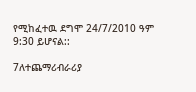የሚከፈተዉ ደግሞ 24/7/2010 ዓም 9:30 ይሆናል::

7ለተጨማሪብራሪያ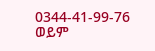0344-41-99-76 ወይም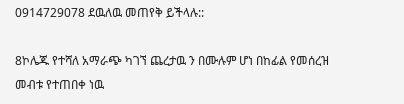0914729078 ደዉለዉ መጠየቅ ይችላሉ::

8ኮሌጁ የተሻለ አማራጭ ካገኘ ጨረታዉ ን በሙሉም ሆነ በከፊል የመሰረዝ መብቱ የተጠበቀ ነዉ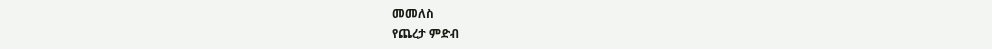መመለስ
የጨረታ ምድብ